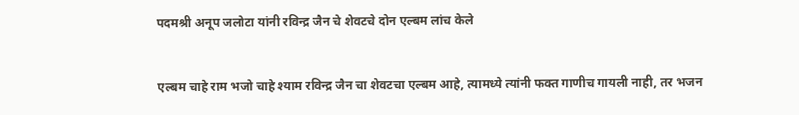पदमश्री अनूप जलोटा यांनी रविन्द्र जैन चे शेवटचे दोन एल्बम लांच केले


एल्बम चाहे राम भजो चाहे श्याम रविन्द्र जैन चा शेवटचा एल्बम आहे, त्यामध्ये त्यांनी फक्त गाणीच गायली नाही, तर भजन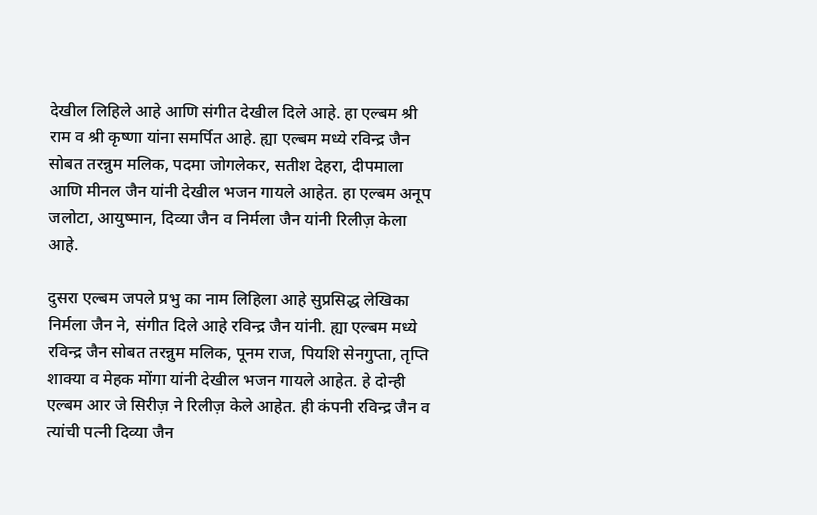देखील लिहिले आहे आणि संगीत देखील दिले आहे. हा एल्बम श्री राम व श्री कृष्णा यांना समर्पित आहे. ह्या एल्बम मध्ये रविन्द्र जैन सोबत तरन्नुम मलिक, पदमा जोगलेकर, सतीश देहरा, दीपमाला आणि मीनल जैन यांनी देखील भजन गायले आहेत. हा एल्बम अनूप जलोटा, आयुष्मान, दिव्या जैन व निर्मला जैन यांनी रिलीज़ केला आहे.

दुसरा एल्बम जपले प्रभु का नाम लिहिला आहे सुप्रसिद्ध लेखिका निर्मला जैन ने, संगीत दिले आहे रविन्द्र जैन यांनी. ह्या एल्बम मध्ये रविन्द्र जैन सोबत तरन्नुम मलिक, पूनम राज, पियशि सेनगुप्ता, तृप्ति शाक्या व मेहक मोंगा यांनी देखील भजन गायले आहेत. हे दोन्ही एल्बम आर जे सिरीज़ ने रिलीज़ केले आहेत. ही कंपनी रविन्द्र जैन व त्यांची पत्नी दिव्या जैन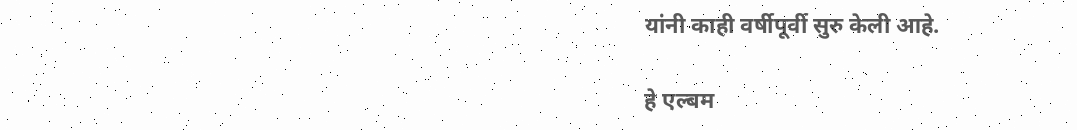यांनी काही वर्षीपूर्वी सुरु केली आहे.

हे एल्बम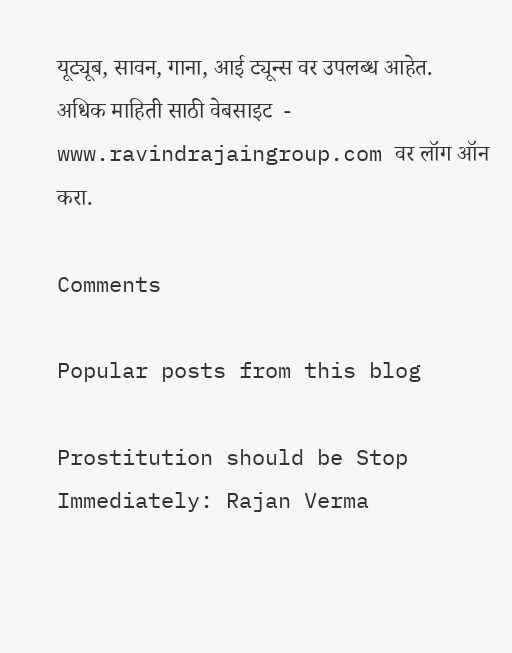यूट्यूब, सावन, गाना, आई ट्यून्स वर उपलब्ध आहेत. अधिक माहिती साठी वेबसाइट  - www.ravindrajaingroup.com वर लॉग ऑन करा.

Comments

Popular posts from this blog

Prostitution should be Stop Immediately: Rajan Verma